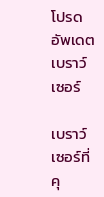โปรดอัพเดตเบราว์เซอร์

เบราว์เซอร์ที่คุ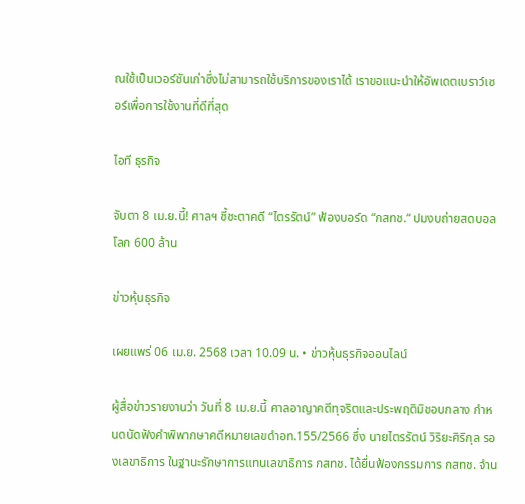ณใช้เป็นเวอร์ชันเก่าซึ่งไม่สามารถใช้บริการของเราได้ เราขอแนะนำให้อัพเดตเบราว์เซอร์เพื่อการใช้งานที่ดีที่สุด

ไอที ธุรกิจ

จับตา 8 เม.ย.นี้! ศาลฯ ชี้ชะตาคดี “ไตรรัตน์” ฟ้องบอร์ด “กสทช.“ ปมงบถ่ายสดบอลโลก 600 ล้าน

ข่าวหุ้นธุรกิจ

เผยแพร่ 06 เม.ย. 2568 เวลา 10.09 น. • ข่าวหุ้นธุรกิจออนไลน์

ผู้สื่อข่าวรายงานว่า วันที่ 8 เม.ย.นี้ ศาลอาญาคดีทุจริตและประพฤติมิชอบกลาง กำหนดนัดฟังคำพิพากษาคดีหมายเลขดำอท.155/2566 ซึ่ง นายไตรรัตน์ วิริยะศิริกุล รองเลขาธิการ ในฐานะรักษาการแทนเลขาธิการ กสทช. ได้ยื่นฟ้องกรรมการ กสทช. จำน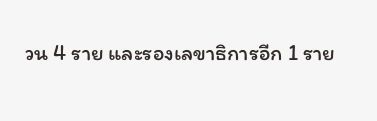วน 4 ราย และรองเลขาธิการอีก 1 ราย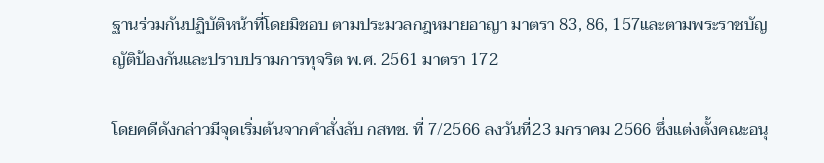ฐานร่วมกันปฏิบัติหน้าที่โดยมิชอบ ตามประมวลกฎหมายอาญา มาตรา 83, 86, 157และตามพระราชบัญญัติป้องกันและปราบปรามการทุจริต พ.ศ. 2561 มาตรา 172

โดยคดีดังกล่าวมีจุดเริ่มต้นจากคำสั่งลับ กสทช. ที่ 7/2566 ลงวันที่23 มกราคม 2566 ซึ่งแต่งตั้งคณะอนุ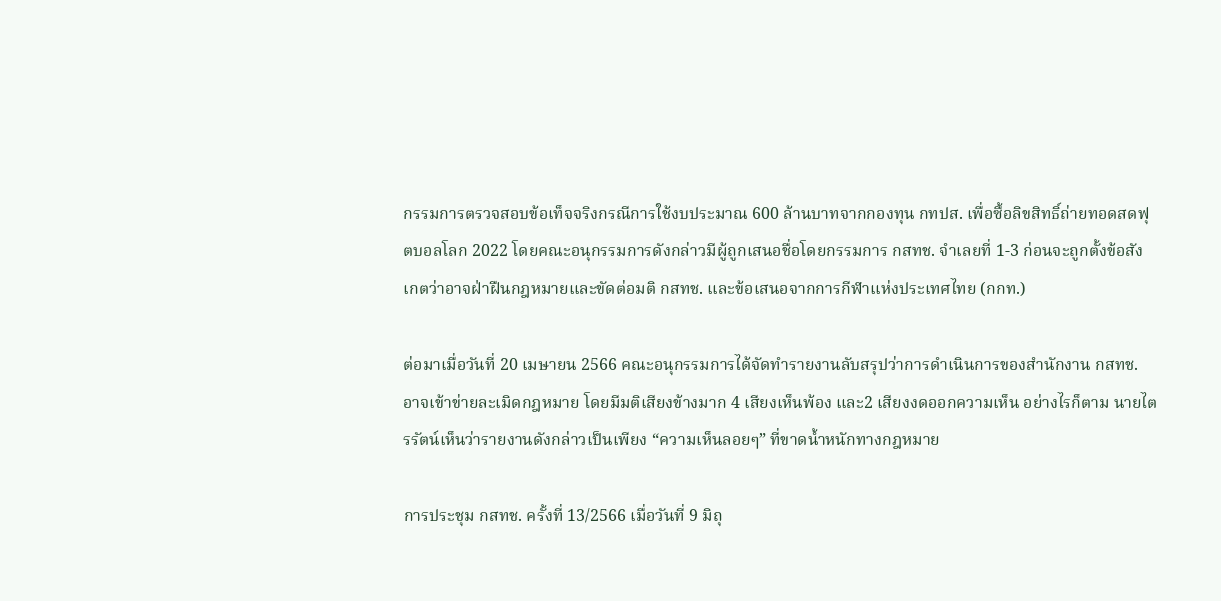กรรมการตรวจสอบข้อเท็จจริงกรณีการใช้งบประมาณ 600 ล้านบาทจากกองทุน กทปส. เพื่อซื้อลิขสิทธิ์ถ่ายทอดสดฟุตบอลโลก 2022 โดยคณะอนุกรรมการดังกล่าวมีผู้ถูกเสนอชื่อโดยกรรมการ กสทช. จำเลยที่ 1-3 ก่อนจะถูกตั้งข้อสังเกตว่าอาจฝ่าฝืนกฎหมายและขัดต่อมติ กสทช. และข้อเสนอจากการกีฬาแห่งประเทศไทย (กกท.)

ต่อมาเมื่อวันที่ 20 เมษายน 2566 คณะอนุกรรมการได้จัดทำรายงานลับสรุปว่าการดำเนินการของสำนักงาน กสทช. อาจเข้าข่ายละเมิดกฎหมาย โดยมีมติเสียงข้างมาก 4 เสียงเห็นพ้อง และ2 เสียงงดออกความเห็น อย่างไรก็ตาม นายไตรรัตน์เห็นว่ารายงานดังกล่าวเป็นเพียง “ความเห็นลอยๆ” ที่ขาดน้ำหนักทางกฎหมาย

การประชุม กสทช. ครั้งที่ 13/2566 เมื่อวันที่ 9 มิถุ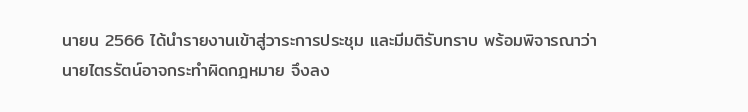นายน 2566 ได้นำรายงานเข้าสู่วาระการประชุม และมีมติรับทราบ พร้อมพิจารณาว่านายไตรรัตน์อาจกระทำผิดกฎหมาย จึงลง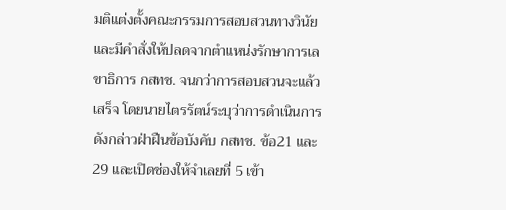มติแต่งตั้งคณะกรรมการสอบสวนทางวินัย และมีคำสั่งให้ปลดจากตำแหน่งรักษาการเลขาธิการ กสทช. จนกว่าการสอบสวนจะแล้วเสร็จ โดยนายไตรรัตน์ระบุว่าการดำเนินการดังกล่าวฝ่าฝืนข้อบังคับ กสทช. ข้อ21 และ 29 และเปิดช่องให้จำเลยที่ 5 เข้า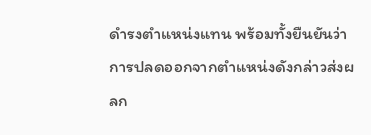ดำรงตำแหน่งแทน พร้อมทั้งยืนยันว่าการปลดออกจากตำแหน่งดังกล่าวส่งผลก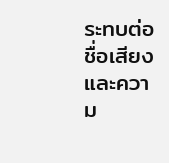ระทบต่อชื่อเสียงและความ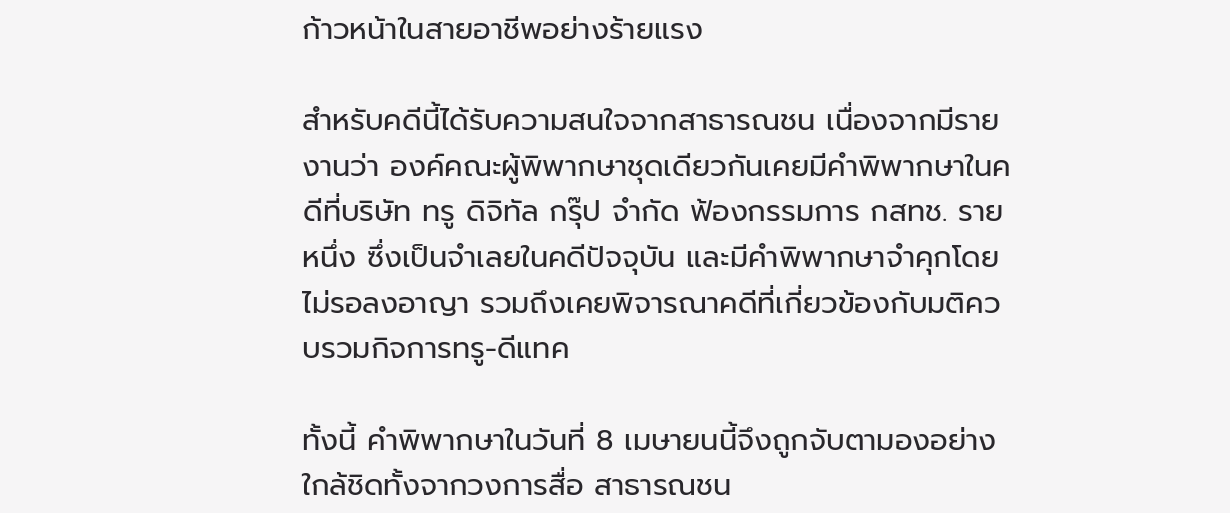ก้าวหน้าในสายอาชีพอย่างร้ายแรง

สำหรับคดีนี้ได้รับความสนใจจากสาธารณชน เนื่องจากมีรายงานว่า องค์คณะผู้พิพากษาชุดเดียวกันเคยมีคำพิพากษาในคดีที่บริษัท ทรู ดิจิทัล กรุ๊ป จำกัด ฟ้องกรรมการ กสทช. รายหนึ่ง ซึ่งเป็นจำเลยในคดีปัจจุบัน และมีคำพิพากษาจำคุกโดยไม่รอลงอาญา รวมถึงเคยพิจารณาคดีที่เกี่ยวข้องกับมติควบรวมกิจการทรู-ดีแทค

ทั้งนี้ คำพิพากษาในวันที่ 8 เมษายนนี้จึงถูกจับตามองอย่างใกล้ชิดทั้งจากวงการสื่อ สาธารณชน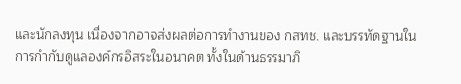และนักลงทุน เนื่องจากอาจส่งผลต่อการทำงานของ กสทช. และบรรทัดฐานในการกำกับดูแลองค์กรอิสระในอนาคต ทั้งในด้านธรรมาภิ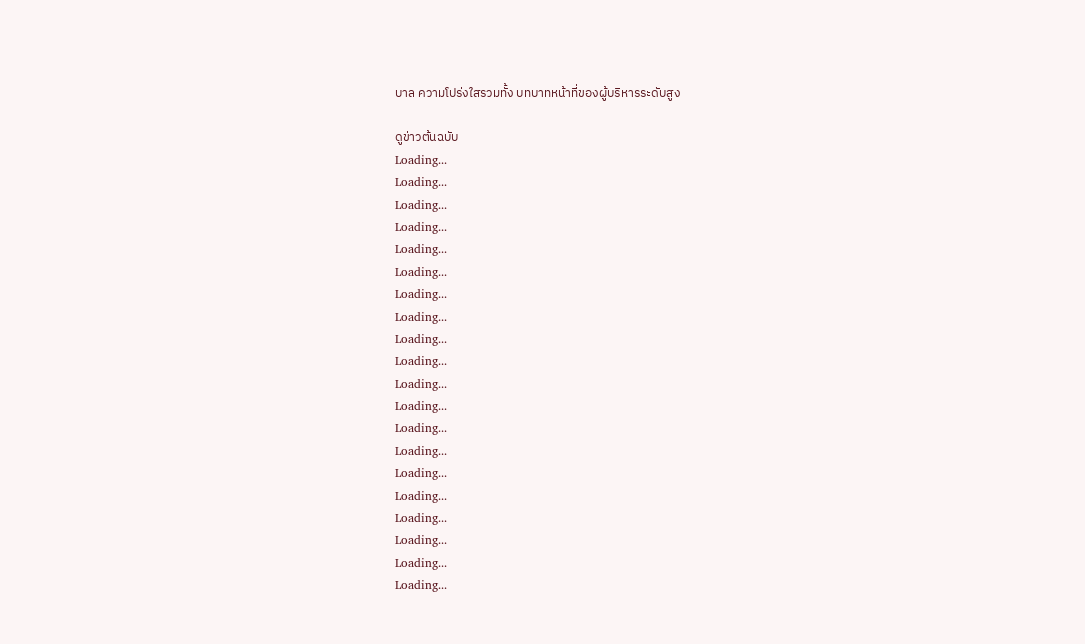บาล ความโปร่งใสรวมทั้ง บทบาทหน้าที่ของผู้บริหารระดับสูง

ดูข่าวต้นฉบับ
Loading...
Loading...
Loading...
Loading...
Loading...
Loading...
Loading...
Loading...
Loading...
Loading...
Loading...
Loading...
Loading...
Loading...
Loading...
Loading...
Loading...
Loading...
Loading...
Loading...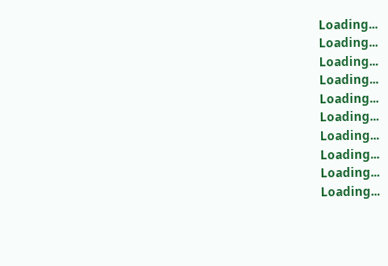Loading...
Loading...
Loading...
Loading...
Loading...
Loading...
Loading...
Loading...
Loading...
Loading...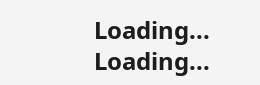Loading...
Loading...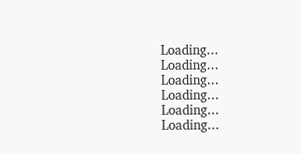Loading...
Loading...
Loading...
Loading...
Loading...
Loading...